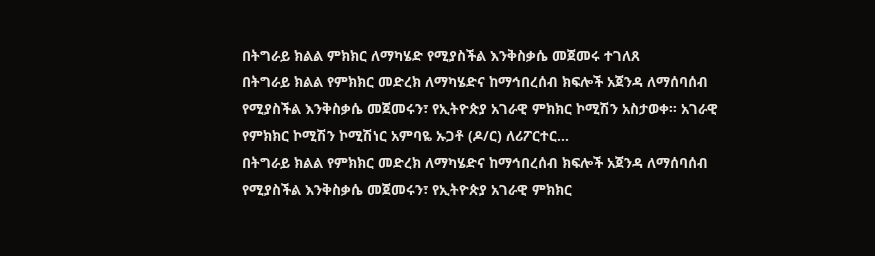በትግራይ ክልል ምክክር ለማካሄድ የሚያስችል እንቅስቃሴ መጀመሩ ተገለጸ
በትግራይ ክልል የምክክር መድረክ ለማካሄድና ከማኅበረሰብ ክፍሎች አጀንዳ ለማሰባሰብ የሚያስችል እንቅስቃሴ መጀመሩን፣ የኢትዮጵያ አገራዊ ምክክር ኮሚሽን አስታወቀ፡፡ አገራዊ የምክክር ኮሚሽን ኮሚሽነር አምባዬ ኡጋቶ (ዶ/ር) ለሪፖርተር...
በትግራይ ክልል የምክክር መድረክ ለማካሄድና ከማኅበረሰብ ክፍሎች አጀንዳ ለማሰባሰብ የሚያስችል እንቅስቃሴ መጀመሩን፣ የኢትዮጵያ አገራዊ ምክክር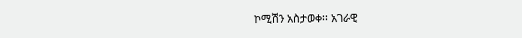ኮሚሽን አስታወቀ፡፡ አገራዊ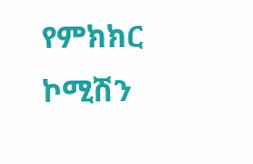የምክክር ኮሚሽን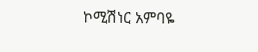ኮሚሽነር አምባዬ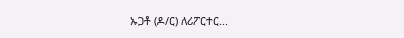ኡጋቶ (ዶ/ር) ለሪፖርተር...